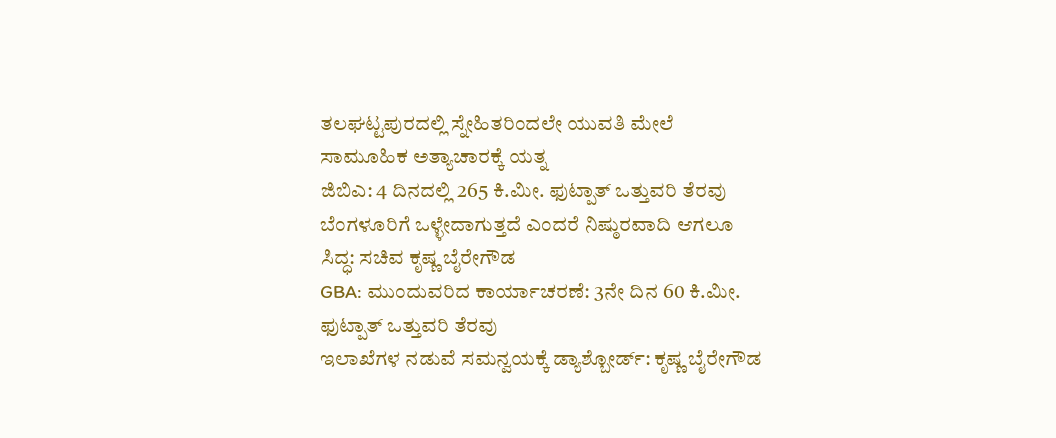ತಲಘಟ್ಟಪುರದಲ್ಲಿ ಸ್ನೇಹಿತರಿಂದಲೇ ಯುವತಿ ಮೇಲೆ ಸಾಮೂಹಿಕ ಅತ್ಯಾಚಾರಕ್ಕೆ ಯತ್ನ
ಜಿಬಿಎ: 4 ದಿನದಲ್ಲಿ 265 ಕಿ.ಮೀ. ಫುಟ್ಪಾತ್ ಒತ್ತುವರಿ ತೆರವು
ಬೆಂಗಳೂರಿಗೆ ಒಳ್ಳೇದಾಗುತ್ತದೆ ಎಂದರೆ ನಿಷ್ಠುರವಾದಿ ಆಗಲೂ ಸಿದ್ಧ: ಸಚಿವ ಕೃಷ್ಣ ಬೈರೇಗೌಡ
GBA: ಮುಂದುವರಿದ ಕಾರ್ಯಾಚರಣೆ: 3ನೇ ದಿನ 60 ಕಿ.ಮೀ. ಫುಟ್ಪಾತ್ ಒತ್ತುವರಿ ತೆರವು
ಇಲಾಖೆಗಳ ನಡುವೆ ಸಮನ್ವಯಕ್ಕೆ ಡ್ಯಾಶ್ಬೋರ್ಡ್: ಕೃಷ್ಣ ಬೈರೇಗೌಡ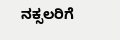ನಕ್ಸಲರಿಗೆ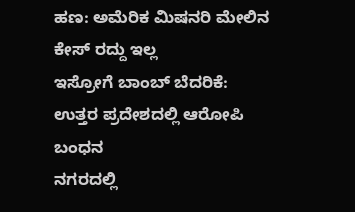ಹಣ: ಅಮೆರಿಕ ಮಿಷನರಿ ಮೇಲಿನ ಕೇಸ್ ರದ್ದು ಇಲ್ಲ
ಇಸ್ರೋಗೆ ಬಾಂಬ್ ಬೆದರಿಕೆ: ಉತ್ತರ ಪ್ರದೇಶದಲ್ಲಿ ಆರೋಪಿ ಬಂಧನ
ನಗರದಲ್ಲಿ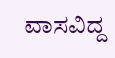ವಾಸವಿದ್ದ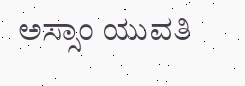ಅಸ್ಸಾಂ ಯುವತಿ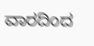ವಾರದಿಂದ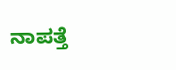ನಾಪತ್ತೆ